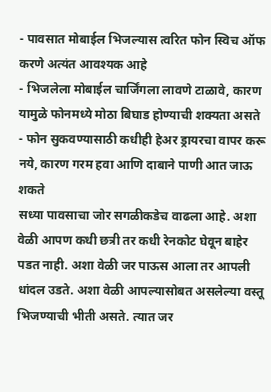- पावसात मोबाईल भिजल्यास त्वरित फोन स्विच ऑफ करणे अत्यंत आवश्यक आहे
- भिजलेला मोबाईल चार्जिंगला लावणे टाळावे, कारण यामुळे फोनमध्ये मोठा बिघाड होण्याची शक्यता असते
- फोन सुकवण्यासाठी कधीही हेअर ड्रायरचा वापर करू नये, कारण गरम हवा आणि दाबाने पाणी आत जाऊ शकते
सध्या पावसाचा जोर सगळीकडेच वाढला आहे. अशा वेळी आपण कधी छत्री तर कधी रेनकोट घेवून बाहेर पडत नाही. अशा वेळी जर पाऊस आला तर आपली धांदल उडते. अशा वेळी आपल्यासोबत असलेल्या वस्तू भिजण्याची भीती असते. त्यात जर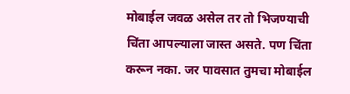मोबाईल जवळ असेल तर तो भिजण्याची चिंता आपल्याला जास्त असते. पण चिंता करून नका. जर पावसात तुमचा मोबाईल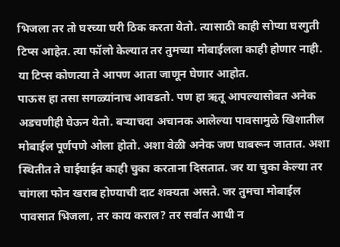भिजला तर तो घरच्या घरी ठिक करता येतो. त्यासाठी काही सोप्या घरगुती टिप्स आहेत. त्या फॉलो केल्यात तर तुमच्या मोबाईलला काही होणार नाही. या टिप्स कोणत्या ते आपण आता जाणून घेणार आहोत.
पाऊस हा तसा सगळ्यांनाच आवडतो. पण हा ऋतू आपल्यासोबत अनेक अडचणीही घेऊन येतो. बऱ्याचदा अचानक आलेल्या पावसामुळे खिशातील मोबाईल पूर्णपणे ओला होतो. अशा वेळी अनेक जण घाबरून जातात. अशा स्थितीत ते घाईघाईत काही चुका करताना दिसतात. जर या चुका केल्या तर चांगला फोन खराब होण्याची दाट शक्यता असते. जर तुमचा मोबाईल पावसात भिजला, तर काय कराल? तर सर्वात आधी न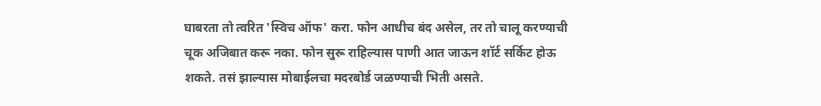घाबरता तो त्वरित 'स्विच ऑफ' करा. फोन आधीच बंद असेल, तर तो चालू करण्याची चूक अजिबात करू नका. फोन सुरू राहिल्यास पाणी आत जाऊन शॉर्ट सर्किट होऊ शकते. तसं झाल्यास मोबाईलचा मदरबोर्ड जळण्याची भिती असते.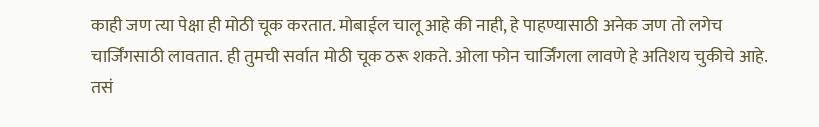काही जण त्या पेक्षा ही मोठी चूक करतात. मोबाईल चालू आहे की नाही, हे पाहण्यासाठी अनेक जण तो लगेच चार्जिंगसाठी लावतात. ही तुमची सर्वात मोठी चूक ठरू शकते. ओला फोन चार्जिंगला लावणे हे अतिशय चुकीचे आहे. तसं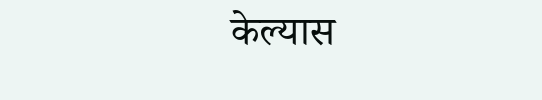केल्यास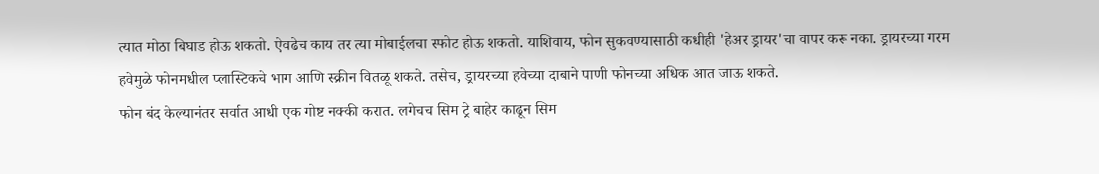त्यात मोठा बिघाड होऊ शकतो. ऐवढेच काय तर त्या मोबाईलचा स्फोट होऊ शकतो. याशिवाय, फोन सुकवण्यासाठी कधीही 'हेअर ड्रायर'चा वापर करू नका. ड्रायरच्या गरम हवेमुळे फोनमधील प्लास्टिकचे भाग आणि स्क्रीन वितळू शकते. तसेच, ड्रायरच्या हवेच्या दाबाने पाणी फोनच्या अधिक आत जाऊ शकते.
फोन बंद केल्यानंतर सर्वात आधी एक गोष्ट नक्की करात. लगेचच सिम ट्रे बाहेर काढून सिम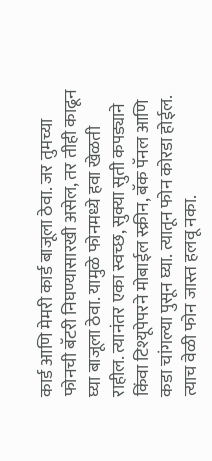कार्ड आणि मेमरी कार्ड बाजूला ठेवा. जर तुमच्या फोनची बॅटरी निघण्यासारखी असेल, तर तीही काढून घ्या बाजूला ठेवा. यामुळे फोनमध्ये हवा खेळती राहील. त्यानंतर एका स्वच्छ, सुक्या सुती कपड्याने किंवा टिश्यूपेपरने मोबाईल स्क्रीन, बॅक पॅनल आणि कडा चांगल्या पुसून घ्या. त्यातून फोन कोरडा होईल. त्याच वेळी फोन जास्त हलवू नका.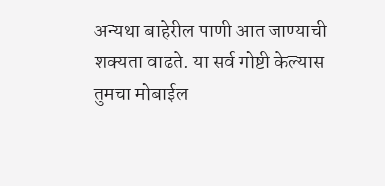अन्यथा बाहेरील पाणी आत जाण्याची शक्यता वाढते. या सर्व गोष्टी केल्यास तुमचा मोबाईल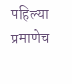पहिल्या प्रमाणेच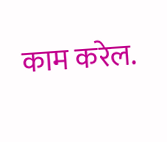काम करेल.